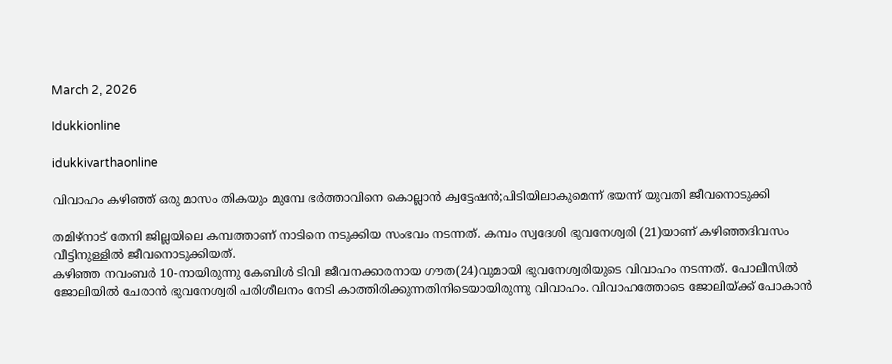March 2, 2026

Idukkionline

idukkivarthaonline

വിവാഹം കഴിഞ്ഞ് ഒരു മാസം തികയും മുമ്പേ ഭര്‍ത്താവിനെ കൊല്ലാന്‍ ക്വട്ടേഷന്‍;പിടിയിലാകുമെന്ന് ഭയന്ന് യുവതി ജീവനൊടുക്കി

തമിഴ്നാട് തേനി ജില്ലയിലെ കമ്പത്താണ് നാടിനെ നടുക്കിയ സംഭവം നടന്നത്. കമ്പം സ്വദേശി ഭുവനേശ്വരി (21)യാണ് കഴിഞ്ഞദിവസം വീട്ടിനുള്ളിൽ ജീവനൊടുക്കിയത്.
കഴിഞ്ഞ നവംബർ 10-നായിരുന്നു കേബിൾ ടിവി ജീവനക്കാരനായ ഗൗത(24)വുമായി ഭുവനേശ്വരിയുടെ വിവാഹം നടന്നത്. പോലീസിൽ ജോലിയിൽ ചേരാൻ ഭുവനേശ്വരി പരിശീലനം നേടി കാത്തിരിക്കുന്നതിനിടെയായിരുന്നു വിവാഹം. വിവാഹത്തോടെ ജോലിയ്ക്ക് പോകാൻ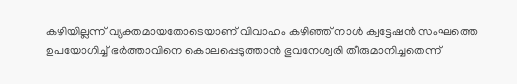കഴിയില്ലന്ന് വ്യക്തമായതോടെയാണ് വിവാഹം കഴിഞ്ഞ് നാൾ ക്വട്ടേഷൻ സംഘത്തെ ഉപയോഗിച്ച് ഭർത്താവിനെ കൊലപ്പെടുത്താൻ ഭുവനേശ്വരി തീരുമാനിച്ചതെന്ന്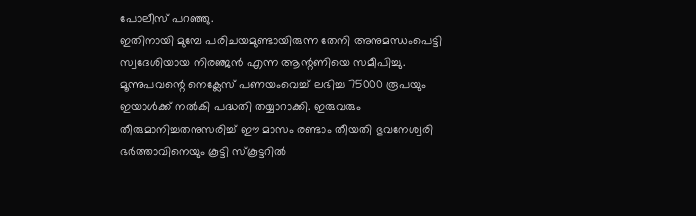പോലീസ് പറഞ്ഞു.
ഇതിനായി മുമ്പേ പരിചയമുണ്ടായിരുന്ന തേനി അനുമന്ധംപെട്ടി സ്വദേശിയായ നിരഞ്ജൻ എന്ന ആന്റണിയെ സമീപിച്ചു. മൂന്നുപവന്റെ നെക്ലേസ് പണയംവെച്ച് ലഭിച്ച 75000 രൂപയും ഇയാൾക്ക് നൽകി പദ്ധതി തയ്യാറാക്കി. ഇരുവരും തീരുമാനിച്ചതനുസരിച്ച് ഈ മാസം രണ്ടാം തീയതി ഭുവനേശ്വരി ഭർത്താവിനെയും കൂട്ടി സ്കൂട്ടറിൽ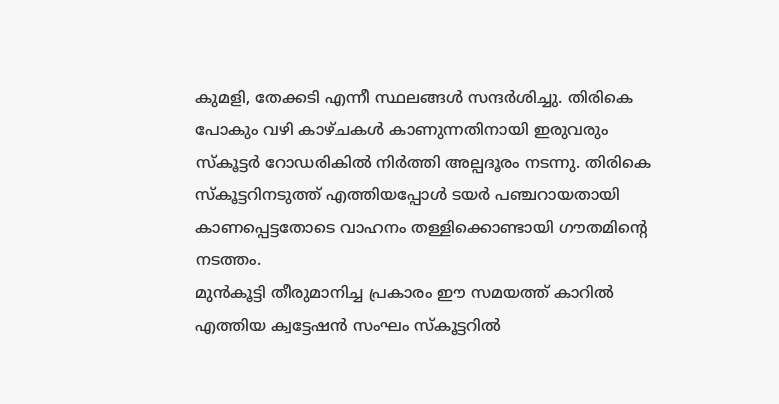കുമളി, തേക്കടി എന്നീ സ്ഥലങ്ങൾ സന്ദർശിച്ചു. തിരികെ പോകും വഴി കാഴ്ചകൾ കാണുന്നതിനായി ഇരുവരും സ്കൂട്ടർ റോഡരികിൽ നിർത്തി അല്പദൂരം നടന്നു. തിരികെ സ്കൂട്ടറിനടുത്ത് എത്തിയപ്പോൾ ടയർ പഞ്ചറായതായി കാണപ്പെട്ടതോടെ വാഹനം തള്ളിക്കൊണ്ടായി ഗൗതമിന്റെ നടത്തം.
മുൻകൂട്ടി തീരുമാനിച്ച പ്രകാരം ഈ സമയത്ത് കാറിൽ എത്തിയ ക്വട്ടേഷൻ സംഘം സ്കൂട്ടറിൽ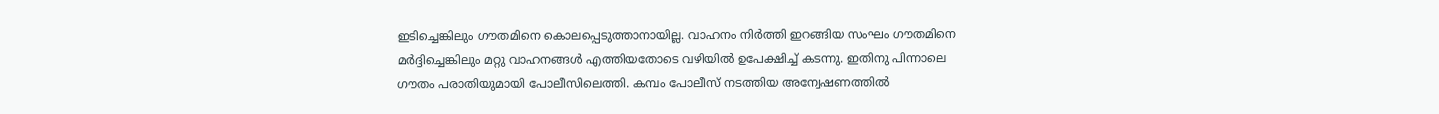ഇടിച്ചെങ്കിലും ഗൗതമിനെ കൊലപ്പെടുത്താനായില്ല. വാഹനം നിർത്തി ഇറങ്ങിയ സംഘം ഗൗതമിനെ മർദ്ദിച്ചെങ്കിലും മറ്റു വാഹനങ്ങൾ എത്തിയതോടെ വഴിയിൽ ഉപേക്ഷിച്ച് കടന്നു. ഇതിനു പിന്നാലെ ഗൗതം പരാതിയുമായി പോലീസിലെത്തി. കമ്പം പോലീസ് നടത്തിയ അന്വേഷണത്തിൽ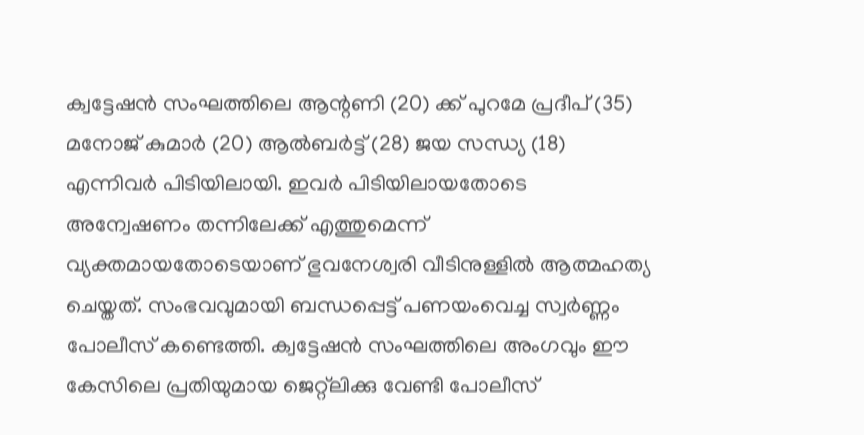ക്വട്ടേഷൻ സംഘത്തിലെ ആന്റണി (20) ക്ക് പുറമേ പ്രദീപ് (35) മനോജ് കുമാർ (20) ആൽബർട്ട് (28) ജയ സന്ധ്യ (18) എന്നിവർ പിടിയിലായി. ഇവർ പിടിയിലായതോടെ അന്വേഷണം തന്നിലേക്ക് എത്തുമെന്ന് വ്യക്തമായതോടെയാണ് ഭുവനേശ്വരി വീടിനുള്ളിൽ ആത്മഹത്യ ചെയ്തത്. സംഭവവുമായി ബന്ധപ്പെട്ട് പണയംവെച്ച സ്വർണ്ണം പോലീസ് കണ്ടെത്തി. ക്വട്ടേഷൻ സംഘത്തിലെ അംഗവും ഈ കേസിലെ പ്രതിയുമായ ജെറ്റ്ലിക്കു വേണ്ടി പോലീസ്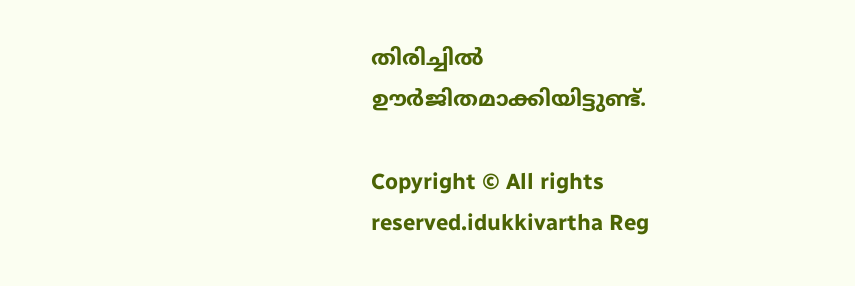തിരിച്ചിൽ ഊർജിതമാക്കിയിട്ടുണ്ട്.

Copyright © All rights reserved.idukkivartha Reg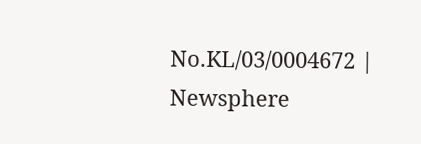No.KL/03/0004672 | Newsphere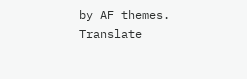by AF themes.
Translate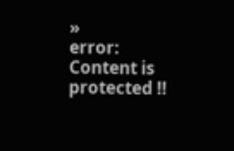»
error: Content is protected !!